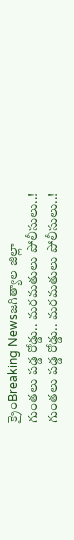క్రైంBreaking Newsజగిత్యాల జిల్లా
గుంతలు పడ్డ రోడ్డు.. మరమతులు పోలీసులు..!
గుంతలు పడ్డ రోడ్డు.. మరమతులు పోలీసులు..!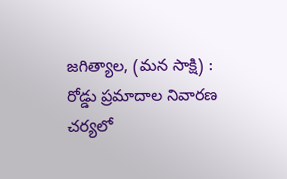జగిత్యాల, (మన సాక్షి) :
రోడ్డు ప్రమాదాల నివారణ చర్యలో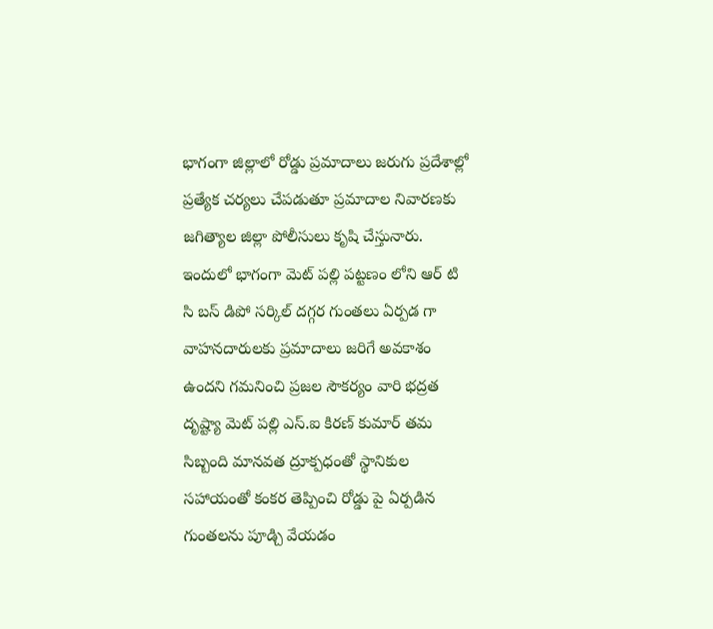భాగంగా జిల్లాలో రోడ్డు ప్రమాదాలు జరుగు ప్రదేశాల్లో ప్రత్యేక చర్యలు చేపడుతూ ప్రమాదాల నివారణకు జగిత్యాల జిల్లా పోలీసులు కృషి చేస్తునారు.
ఇందులో భాగంగా మెట్ పల్లి పట్టణం లోని ఆర్ టి సి బస్ డిపో సర్కిల్ దగ్గర గుంతలు ఏర్పడ గా వాహనదారులకు ప్రమాదాలు జరిగే అవకాశం ఉందని గమనించి ప్రజల సౌకర్యం వారి భద్రత దృష్ట్యా మెట్ పల్లి ఎస్.ఐ కిరణ్ కుమార్ తమ సిబ్బంది మానవత ద్రూక్పధంతో స్థానికుల సహాయంతో కంకర తెప్పించి రోడ్డు పై ఏర్పడిన గుంతలను పూడ్చి వేయడం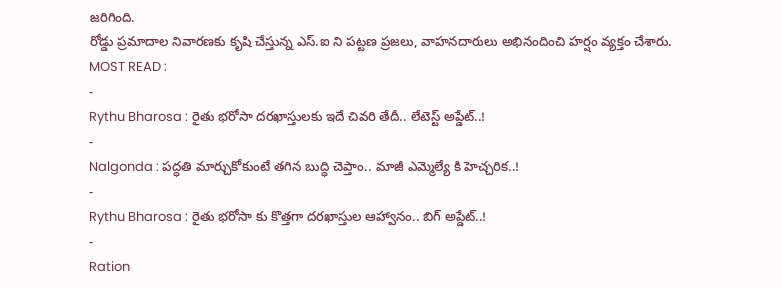జరిగింది.
రోడ్డు ప్రమాదాల నివారణకు కృషి చేస్తున్న ఎస్.ఐ ని పట్టణ ప్రజలు, వాహనదారులు అభినందించి హర్షం వ్యక్తం చేశారు.
MOST READ :
-
Rythu Bharosa : రైతు భరోసా దరఖాస్తులకు ఇదే చివరి తేదీ.. లేటెస్ట్ అప్డేట్..!
-
Nalgonda : పద్ధతి మార్చుకోకుంటే తగిన బుద్ధి చెప్తాం.. మాజీ ఎమ్మెల్యే కి హెచ్చరిక..!
-
Rythu Bharosa : రైతు భరోసా కు కొత్తగా దరఖాస్తుల ఆహ్వానం.. బిగ్ అప్డేట్..!
-
Ration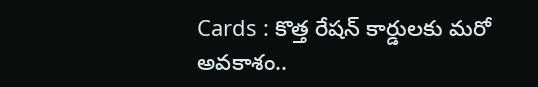Cards : కొత్త రేషన్ కార్డులకు మరో అవకాశం..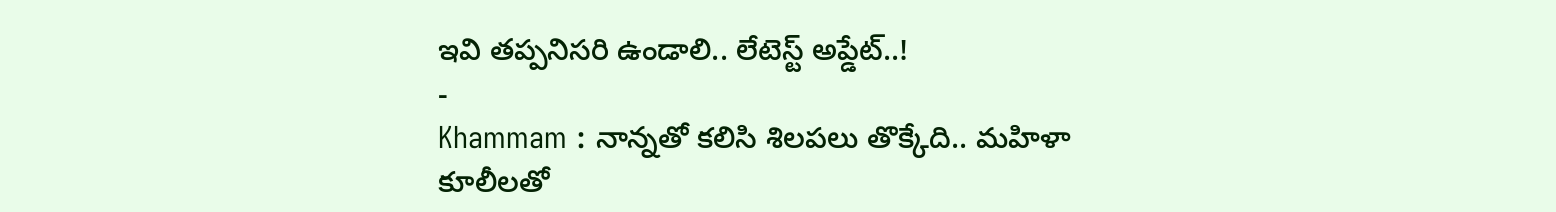ఇవి తప్పనిసరి ఉండాలి.. లేటెస్ట్ అప్డేట్..!
-
Khammam : నాన్నతో కలిసి శిలపలు తొక్కేది.. మహిళా కూలీలతో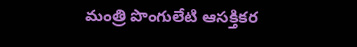మంత్రి పొంగులేటి ఆసక్తికర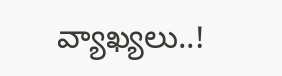వ్యాఖ్యలు..!